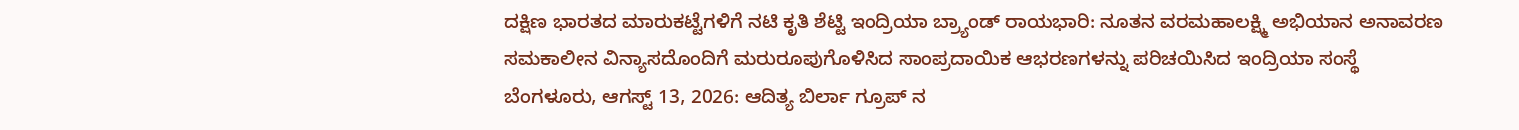ದಕ್ಷಿಣ ಭಾರತದ ಮಾರುಕಟ್ಟೆಗಳಿಗೆ ನಟಿ ಕೃತಿ ಶೆಟ್ಟಿ ಇಂದ್ರಿಯಾ ಬ್ರ್ಯಾಂಡ್ ರಾಯಭಾರಿ: ನೂತನ ವರಮಹಾಲಕ್ಷ್ಮಿ ಅಭಿಯಾನ ಅನಾವರಣ
ಸಮಕಾಲೀನ ವಿನ್ಯಾಸದೊಂದಿಗೆ ಮರುರೂಪುಗೊಳಿಸಿದ ಸಾಂಪ್ರದಾಯಿಕ ಆಭರಣಗಳನ್ನು ಪರಿಚಯಿಸಿದ ಇಂದ್ರಿಯಾ ಸಂಸ್ಥೆ
ಬೆಂಗಳೂರು, ಆಗಸ್ಟ್ 13, 2026: ಆದಿತ್ಯ ಬಿರ್ಲಾ ಗ್ರೂಪ್ ನ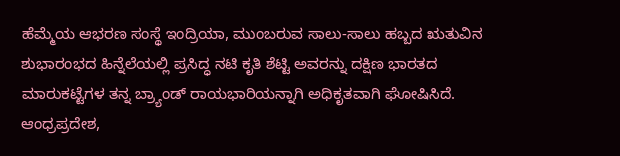ಹೆಮ್ಮೆಯ ಆಭರಣ ಸಂಸ್ಥೆ ಇಂದ್ರಿಯಾ, ಮುಂಬರುವ ಸಾಲು-ಸಾಲು ಹಬ್ಬದ ಋತುವಿನ ಶುಭಾರಂಭದ ಹಿನ್ನೆಲೆಯಲ್ಲಿ ಪ್ರಸಿದ್ಧ ನಟಿ ಕೃತಿ ಶೆಟ್ಟಿ ಅವರನ್ನು ದಕ್ಷಿಣ ಭಾರತದ ಮಾರುಕಟ್ಟೆಗಳ ತನ್ನ ಬ್ರ್ಯಾಂಡ್ ರಾಯಭಾರಿಯನ್ನಾಗಿ ಅಧಿಕೃತವಾಗಿ ಘೋಷಿಸಿದೆ.
ಆಂಧ್ರಪ್ರದೇಶ,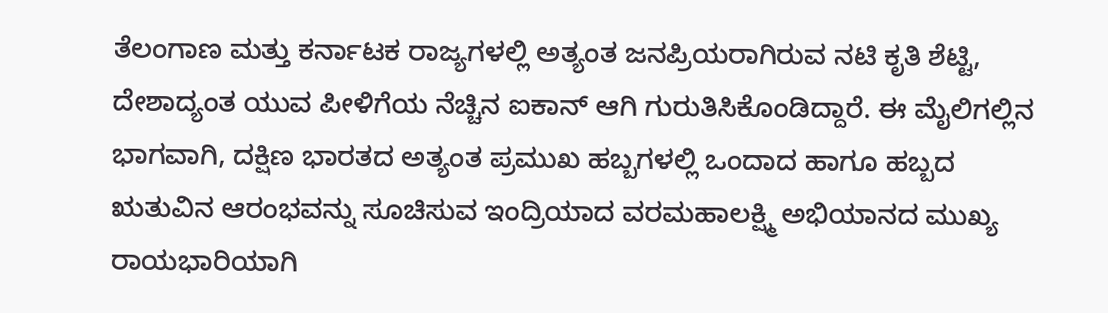ತೆಲಂಗಾಣ ಮತ್ತು ಕರ್ನಾಟಕ ರಾಜ್ಯಗಳಲ್ಲಿ ಅತ್ಯಂತ ಜನಪ್ರಿಯರಾಗಿರುವ ನಟಿ ಕೃತಿ ಶೆಟ್ಟಿ, ದೇಶಾದ್ಯಂತ ಯುವ ಪೀಳಿಗೆಯ ನೆಚ್ಚಿನ ಐಕಾನ್ ಆಗಿ ಗುರುತಿಸಿಕೊಂಡಿದ್ದಾರೆ. ಈ ಮೈಲಿಗಲ್ಲಿನ ಭಾಗವಾಗಿ, ದಕ್ಷಿಣ ಭಾರತದ ಅತ್ಯಂತ ಪ್ರಮುಖ ಹಬ್ಬಗಳಲ್ಲಿ ಒಂದಾದ ಹಾಗೂ ಹಬ್ಬದ ಋತುವಿನ ಆರಂಭವನ್ನು ಸೂಚಿಸುವ ಇಂದ್ರಿಯಾದ ವರಮಹಾಲಕ್ಷ್ಮಿ ಅಭಿಯಾನದ ಮುಖ್ಯ ರಾಯಭಾರಿಯಾಗಿ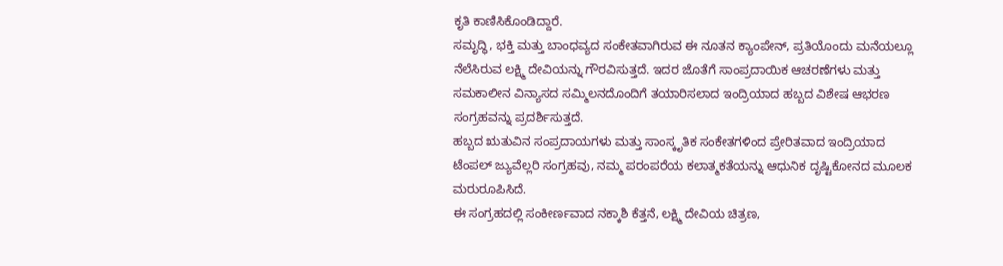ಕೃತಿ ಕಾಣಿಸಿಕೊಂಡಿದ್ದಾರೆ.
ಸಮೃದ್ಧಿ, ಭಕ್ತಿ ಮತ್ತು ಬಾಂಧವ್ಯದ ಸಂಕೇತವಾಗಿರುವ ಈ ನೂತನ ಕ್ಯಾಂಪೇನ್, ಪ್ರತಿಯೊಂದು ಮನೆಯಲ್ಲೂ ನೆಲೆಸಿರುವ ಲಕ್ಷ್ಮಿ ದೇವಿಯನ್ನು ಗೌರವಿಸುತ್ತದೆ. ಇದರ ಜೊತೆಗೆ ಸಾಂಪ್ರದಾಯಿಕ ಆಚರಣೆಗಳು ಮತ್ತು ಸಮಕಾಲೀನ ವಿನ್ಯಾಸದ ಸಮ್ಮಿಲನದೊಂದಿಗೆ ತಯಾರಿಸಲಾದ ಇಂದ್ರಿಯಾದ ಹಬ್ಬದ ವಿಶೇಷ ಆಭರಣ ಸಂಗ್ರಹವನ್ನು ಪ್ರದರ್ಶಿಸುತ್ತದೆ.
ಹಬ್ಬದ ಋತುವಿನ ಸಂಪ್ರದಾಯಗಳು ಮತ್ತು ಸಾಂಸ್ಕೃತಿಕ ಸಂಕೇತಗಳಿಂದ ಪ್ರೇರಿತವಾದ ಇಂದ್ರಿಯಾದ ಟೆಂಪಲ್ ಜ್ಯುವೆಲ್ಲರಿ ಸಂಗ್ರಹವು, ನಮ್ಮ ಪರಂಪರೆಯ ಕಲಾತ್ಮಕತೆಯನ್ನು ಆಧುನಿಕ ದೃಷ್ಟಿಕೋನದ ಮೂಲಕ ಮರುರೂಪಿಸಿದೆ.
ಈ ಸಂಗ್ರಹದಲ್ಲಿ ಸಂಕೀರ್ಣವಾದ ನಕ್ಕಾಶಿ ಕೆತ್ತನೆ, ಲಕ್ಷ್ಮಿ ದೇವಿಯ ಚಿತ್ರಣ,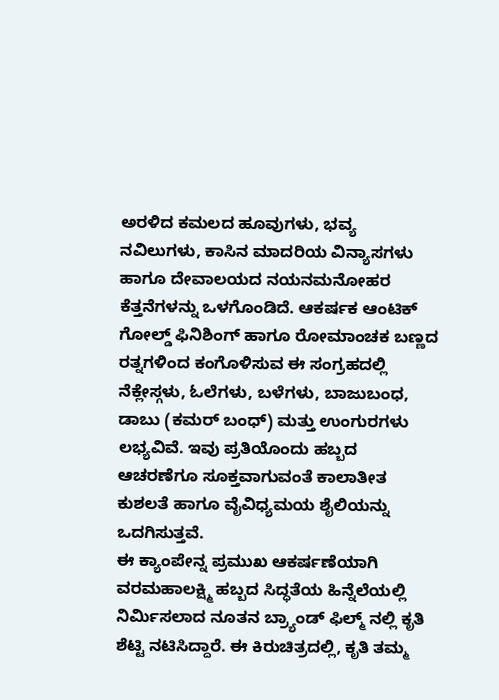ಅರಳಿದ ಕಮಲದ ಹೂವುಗಳು, ಭವ್ಯ ನವಿಲುಗಳು, ಕಾಸಿನ ಮಾದರಿಯ ವಿನ್ಯಾಸಗಳು ಹಾಗೂ ದೇವಾಲಯದ ನಯನಮನೋಹರ ಕೆತ್ತನೆಗಳನ್ನು ಒಳಗೊಂಡಿದೆ. ಆಕರ್ಷಕ ಆಂಟಿಕ್ ಗೋಲ್ಡ್ ಫಿನಿಶಿಂಗ್ ಹಾಗೂ ರೋಮಾಂಚಕ ಬಣ್ಣದ ರತ್ನಗಳಿಂದ ಕಂಗೊಳಿಸುವ ಈ ಸಂಗ್ರಹದಲ್ಲಿ ನೆಕ್ಲೇಸ್ಗಳು, ಓಲೆಗಳು, ಬಳೆಗಳು, ಬಾಜುಬಂಧ, ಡಾಬು (ಕಮರ್ ಬಂಧ್) ಮತ್ತು ಉಂಗುರಗಳು ಲಭ್ಯವಿವೆ. ಇವು ಪ್ರತಿಯೊಂದು ಹಬ್ಬದ ಆಚರಣೆಗೂ ಸೂಕ್ತವಾಗುವಂತೆ ಕಾಲಾತೀತ ಕುಶಲತೆ ಹಾಗೂ ವೈವಿಧ್ಯಮಯ ಶೈಲಿಯನ್ನು ಒದಗಿಸುತ್ತವೆ.
ಈ ಕ್ಯಾಂಪೇನ್ನ ಪ್ರಮುಖ ಆಕರ್ಷಣೆಯಾಗಿ ವರಮಹಾಲಕ್ಷ್ಮಿ ಹಬ್ಬದ ಸಿದ್ಧತೆಯ ಹಿನ್ನೆಲೆಯಲ್ಲಿ ನಿರ್ಮಿಸಲಾದ ನೂತನ ಬ್ರ್ಯಾಂಡ್ ಫಿಲ್ಮ್ ನಲ್ಲಿ ಕೃತಿ ಶೆಟ್ಟಿ ನಟಿಸಿದ್ದಾರೆ. ಈ ಕಿರುಚಿತ್ರದಲ್ಲಿ, ಕೃತಿ ತಮ್ಮ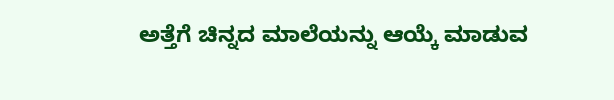ಅತ್ತೆಗೆ ಚಿನ್ನದ ಮಾಲೆಯನ್ನು ಆಯ್ಕೆ ಮಾಡುವ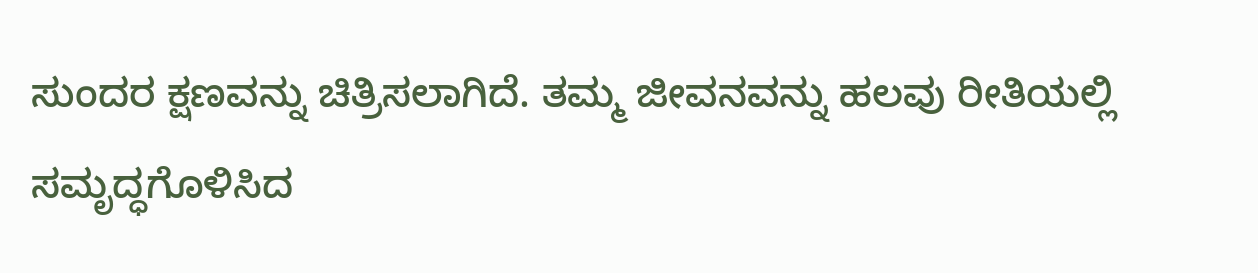ಸುಂದರ ಕ್ಷಣವನ್ನು ಚಿತ್ರಿಸಲಾಗಿದೆ. ತಮ್ಮ ಜೀವನವನ್ನು ಹಲವು ರೀತಿಯಲ್ಲಿ ಸಮೃದ್ಧಗೊಳಿಸಿದ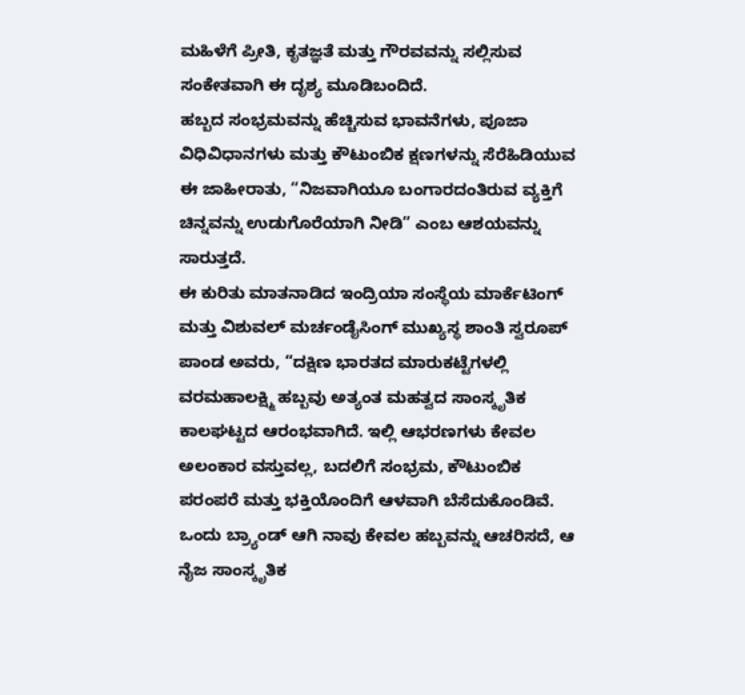ಮಹಿಳೆಗೆ ಪ್ರೀತಿ, ಕೃತಜ್ಞತೆ ಮತ್ತು ಗೌರವವನ್ನು ಸಲ್ಲಿಸುವ ಸಂಕೇತವಾಗಿ ಈ ದೃಶ್ಯ ಮೂಡಿಬಂದಿದೆ.
ಹಬ್ಬದ ಸಂಭ್ರಮವನ್ನು ಹೆಚ್ಚಿಸುವ ಭಾವನೆಗಳು, ಪೂಜಾ ವಿಧಿವಿಧಾನಗಳು ಮತ್ತು ಕೌಟುಂಬಿಕ ಕ್ಷಣಗಳನ್ನು ಸೆರೆಹಿಡಿಯುವ ಈ ಜಾಹೀರಾತು, “ನಿಜವಾಗಿಯೂ ಬಂಗಾರದಂತಿರುವ ವ್ಯಕ್ತಿಗೆ ಚಿನ್ನವನ್ನು ಉಡುಗೊರೆಯಾಗಿ ನೀಡಿ” ಎಂಬ ಆಶಯವನ್ನು ಸಾರುತ್ತದೆ.
ಈ ಕುರಿತು ಮಾತನಾಡಿದ ಇಂದ್ರಿಯಾ ಸಂಸ್ಥೆಯ ಮಾರ್ಕೆಟಿಂಗ್ ಮತ್ತು ವಿಶುವಲ್ ಮರ್ಚಂಡೈಸಿಂಗ್ ಮುಖ್ಯಸ್ಥ ಶಾಂತಿ ಸ್ವರೂಪ್ ಪಾಂಡ ಅವರು, “ದಕ್ಷಿಣ ಭಾರತದ ಮಾರುಕಟ್ಟೆಗಳಲ್ಲಿ ವರಮಹಾಲಕ್ಷ್ಮಿ ಹಬ್ಬವು ಅತ್ಯಂತ ಮಹತ್ವದ ಸಾಂಸ್ಕೃತಿಕ ಕಾಲಘಟ್ಟದ ಆರಂಭವಾಗಿದೆ. ಇಲ್ಲಿ ಆಭರಣಗಳು ಕೇವಲ ಅಲಂಕಾರ ವಸ್ತುವಲ್ಲ, ಬದಲಿಗೆ ಸಂಭ್ರಮ, ಕೌಟುಂಬಿಕ ಪರಂಪರೆ ಮತ್ತು ಭಕ್ತಿಯೊಂದಿಗೆ ಆಳವಾಗಿ ಬೆಸೆದುಕೊಂಡಿವೆ. ಒಂದು ಬ್ರ್ಯಾಂಡ್ ಆಗಿ ನಾವು ಕೇವಲ ಹಬ್ಬವನ್ನು ಆಚರಿಸದೆ, ಆ ನೈಜ ಸಾಂಸ್ಕೃತಿಕ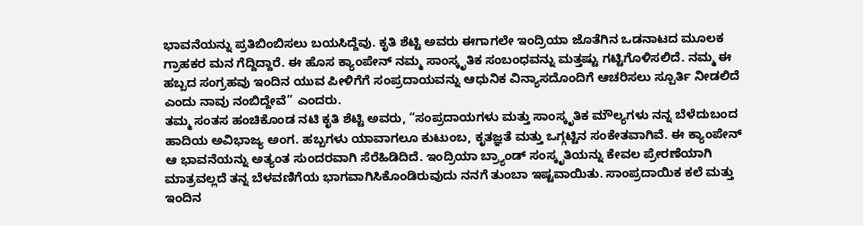ಭಾವನೆಯನ್ನು ಪ್ರತಿಬಿಂಬಿಸಲು ಬಯಸಿದ್ದೆವು. ಕೃತಿ ಶೆಟ್ಟಿ ಅವರು ಈಗಾಗಲೇ ಇಂದ್ರಿಯಾ ಜೊತೆಗಿನ ಒಡನಾಟದ ಮೂಲಕ ಗ್ರಾಹಕರ ಮನ ಗೆದ್ದಿದ್ದಾರೆ. ಈ ಹೊಸ ಕ್ಯಾಂಪೇನ್ ನಮ್ಮ ಸಾಂಸ್ಕೃತಿಕ ಸಂಬಂಧವನ್ನು ಮತ್ತಷ್ಟು ಗಟ್ಟಿಗೊಳಿಸಲಿದೆ. ನಮ್ಮ ಈ ಹಬ್ಬದ ಸಂಗ್ರಹವು ಇಂದಿನ ಯುವ ಪೀಳಿಗೆಗೆ ಸಂಪ್ರದಾಯವನ್ನು ಆಧುನಿಕ ವಿನ್ಯಾಸದೊಂದಿಗೆ ಆಚರಿಸಲು ಸ್ಪೂರ್ತಿ ನೀಡಲಿದೆ ಎಂದು ನಾವು ನಂಬಿದ್ದೇವೆ” ಎಂದರು.
ತಮ್ಮ ಸಂತಸ ಹಂಚಿಕೊಂಡ ನಟಿ ಕೃತಿ ಶೆಟ್ಟಿ ಅವರು, “ಸಂಪ್ರದಾಯಗಳು ಮತ್ತು ಸಾಂಸ್ಕೃತಿಕ ಮೌಲ್ಯಗಳು ನನ್ನ ಬೆಳೆದುಬಂದ ಹಾದಿಯ ಅವಿಭಾಜ್ಯ ಅಂಗ. ಹಬ್ಬಗಳು ಯಾವಾಗಲೂ ಕುಟುಂಬ, ಕೃತಜ್ಞತೆ ಮತ್ತು ಒಗ್ಗಟ್ಟಿನ ಸಂಕೇತವಾಗಿವೆ. ಈ ಕ್ಯಾಂಪೇನ್ ಆ ಭಾವನೆಯನ್ನು ಅತ್ಯಂತ ಸುಂದರವಾಗಿ ಸೆರೆಹಿಡಿದಿದೆ. ಇಂದ್ರಿಯಾ ಬ್ರ್ಯಾಂಡ್ ಸಂಸ್ಕೃತಿಯನ್ನು ಕೇವಲ ಪ್ರೇರಣೆಯಾಗಿ ಮಾತ್ರವಲ್ಲದೆ ತನ್ನ ಬೆಳವಣಿಗೆಯ ಭಾಗವಾಗಿಸಿಕೊಂಡಿರುವುದು ನನಗೆ ತುಂಬಾ ಇಷ್ಟವಾಯಿತು. ಸಾಂಪ್ರದಾಯಿಕ ಕಲೆ ಮತ್ತು ಇಂದಿನ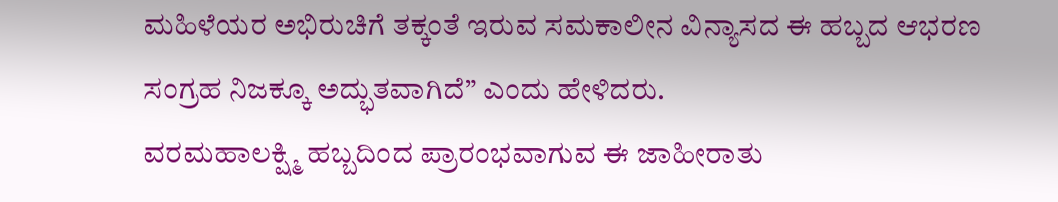ಮಹಿಳೆಯರ ಅಭಿರುಚಿಗೆ ತಕ್ಕಂತೆ ಇರುವ ಸಮಕಾಲೀನ ವಿನ್ಯಾಸದ ಈ ಹಬ್ಬದ ಆಭರಣ ಸಂಗ್ರಹ ನಿಜಕ್ಕೂ ಅದ್ಭುತವಾಗಿದೆ” ಎಂದು ಹೇಳಿದರು.
ವರಮಹಾಲಕ್ಷ್ಮಿ ಹಬ್ಬದಿಂದ ಪ್ರಾರಂಭವಾಗುವ ಈ ಜಾಹೀರಾತು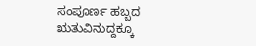ಸಂಪೂರ್ಣ ಹಬ್ಬದ ಋತುವಿನುದ್ದಕ್ಕೂ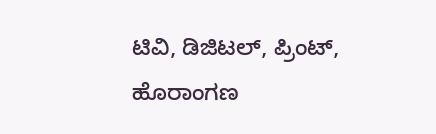ಟಿವಿ, ಡಿಜಿಟಲ್, ಪ್ರಿಂಟ್, ಹೊರಾಂಗಣ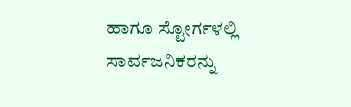ಹಾಗೂ ಸ್ಟೋರ್ಗಳಲ್ಲಿ ಸಾರ್ವಜನಿಕರನ್ನು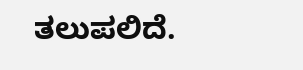ತಲುಪಲಿದೆ.